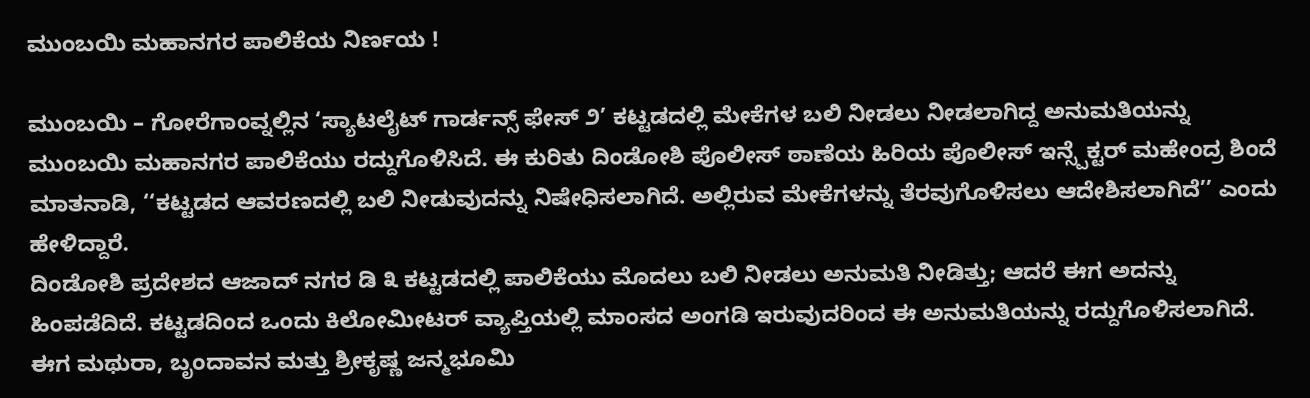ಮುಂಬಯಿ ಮಹಾನಗರ ಪಾಲಿಕೆಯ ನಿರ್ಣಯ !

ಮುಂಬಯಿ – ಗೋರೆಗಾಂವ್ನಲ್ಲಿನ ‘ಸ್ಯಾಟಲೈಟ್ ಗಾರ್ಡನ್ಸ್ ಫೇಸ್ ೨’ ಕಟ್ಟಡದಲ್ಲಿ ಮೇಕೆಗಳ ಬಲಿ ನೀಡಲು ನೀಡಲಾಗಿದ್ದ ಅನುಮತಿಯನ್ನು ಮುಂಬಯಿ ಮಹಾನಗರ ಪಾಲಿಕೆಯು ರದ್ದುಗೊಳಿಸಿದೆ. ಈ ಕುರಿತು ದಿಂಡೋಶಿ ಪೊಲೀಸ್ ಠಾಣೆಯ ಹಿರಿಯ ಪೊಲೀಸ್ ಇನ್ಸ್ಪೆಕ್ಟರ್ ಮಹೇಂದ್ರ ಶಿಂದೆ ಮಾತನಾಡಿ, ‘‘ಕಟ್ಟಡದ ಆವರಣದಲ್ಲಿ ಬಲಿ ನೀಡುವುದನ್ನು ನಿಷೇಧಿಸಲಾಗಿದೆ. ಅಲ್ಲಿರುವ ಮೇಕೆಗಳನ್ನು ತೆರವುಗೊಳಿಸಲು ಆದೇಶಿಸಲಾಗಿದೆ’’ ಎಂದು ಹೇಳಿದ್ದಾರೆ.
ದಿಂಡೋಶಿ ಪ್ರದೇಶದ ಆಜಾದ್ ನಗರ ಡಿ ೩ ಕಟ್ಟಡದಲ್ಲಿ ಪಾಲಿಕೆಯು ಮೊದಲು ಬಲಿ ನೀಡಲು ಅನುಮತಿ ನೀಡಿತ್ತು; ಆದರೆ ಈಗ ಅದನ್ನು ಹಿಂಪಡೆದಿದೆ. ಕಟ್ಟಡದಿಂದ ಒಂದು ಕಿಲೋಮೀಟರ್ ವ್ಯಾಪ್ತಿಯಲ್ಲಿ ಮಾಂಸದ ಅಂಗಡಿ ಇರುವುದರಿಂದ ಈ ಅನುಮತಿಯನ್ನು ರದ್ದುಗೊಳಿಸಲಾಗಿದೆ.
ಈಗ ಮಥುರಾ, ಬೃಂದಾವನ ಮತ್ತು ಶ್ರೀಕೃಷ್ಣ ಜನ್ಮಭೂಮಿ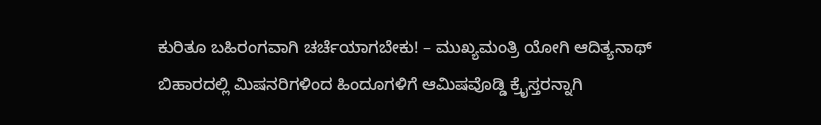ಕುರಿತೂ ಬಹಿರಂಗವಾಗಿ ಚರ್ಚೆಯಾಗಬೇಕು! – ಮುಖ್ಯಮಂತ್ರಿ ಯೋಗಿ ಆದಿತ್ಯನಾಥ್
ಬಿಹಾರದಲ್ಲಿ ಮಿಷನರಿಗಳಿಂದ ಹಿಂದೂಗಳಿಗೆ ಆಮಿಷವೊಡ್ಡಿ ಕ್ರೈಸ್ತರನ್ನಾಗಿ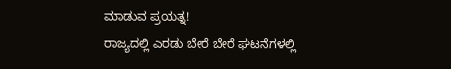ಮಾಡುವ ಪ್ರಯತ್ನ!
ರಾಜ್ಯದಲ್ಲಿ ಎರಡು ಬೇರೆ ಬೇರೆ ಘಟನೆಗಳಲ್ಲಿ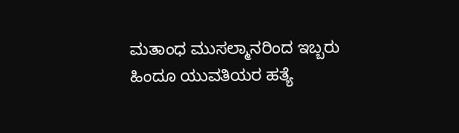ಮತಾಂಧ ಮುಸಲ್ಮಾನರಿಂದ ಇಬ್ಬರು ಹಿಂದೂ ಯುವತಿಯರ ಹತ್ಯೆ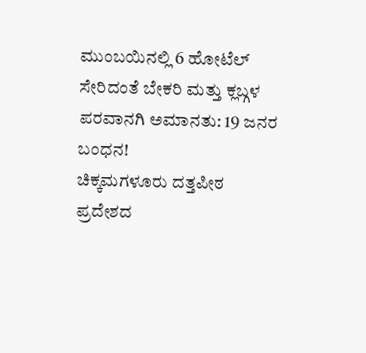ಮುಂಬಯಿನಲ್ಲಿ 6 ಹೋಟೆಲ್ ಸೇರಿದಂತೆ ಬೇಕರಿ ಮತ್ತು ಕ್ಲಬ್ಗಳ ಪರವಾನಗಿ ಅಮಾನತು: 19 ಜನರ ಬಂಧನ!
ಚಿಕ್ಕಮಗಳೂರು ದತ್ತಪೀಠ ಪ್ರದೇಶದ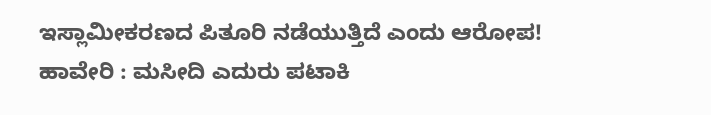ಇಸ್ಲಾಮೀಕರಣದ ಪಿತೂರಿ ನಡೆಯುತ್ತಿದೆ ಎಂದು ಆರೋಪ!
ಹಾವೇರಿ : ಮಸೀದಿ ಎದುರು ಪಟಾಕಿ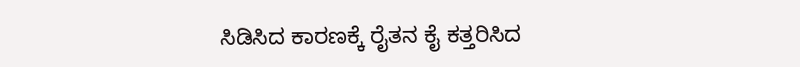ಸಿಡಿಸಿದ ಕಾರಣಕ್ಕೆ ರೈತನ ಕೈ ಕತ್ತರಿಸಿದ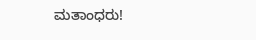ಮತಾಂಧರು!